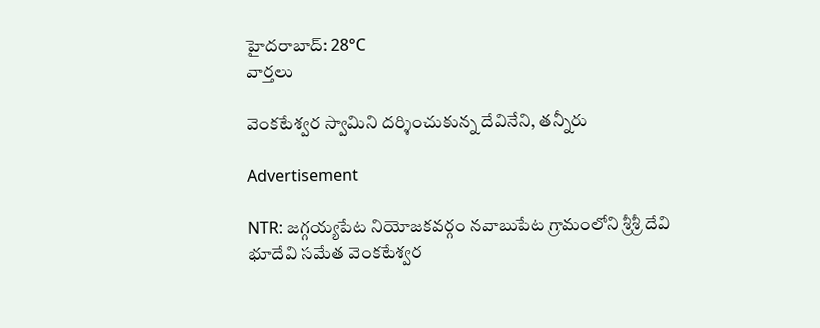హైదరాబాద్: 28°C
వార్తలు

వెంకటేశ్వర స్వామిని దర్శించుకున్న దేవినేని, తన్నీరు

Advertisement

NTR: జగ్గయ్యపేట నియోజకవర్గం నవాబుపేట గ్రామంలోని శ్రీశ్రీ దేవి భూదేవి సమేత వెంకటేశ్వర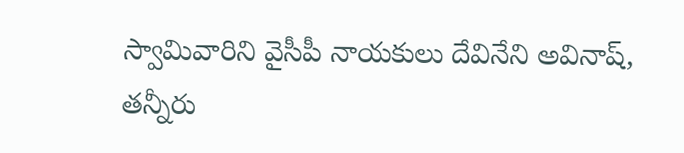స్వామివారిని వైసీపీ నాయకులు దేవినేని అవినాష్, తన్నీరు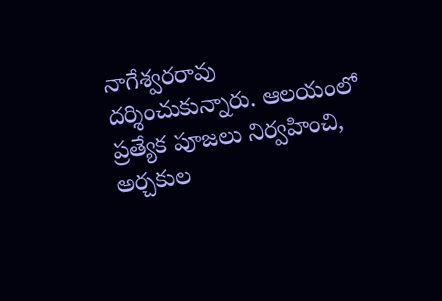నాగేశ్వరరావు దర్శించుకున్నారు. ఆలయంలో ప్రత్యేక పూజలు నిర్వహించి, అర్చకుల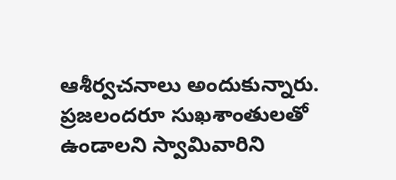ఆశీర్వచనాలు అందుకున్నారు. ప్రజలందరూ సుఖశాంతులతో ఉండాలని స్వామివారిని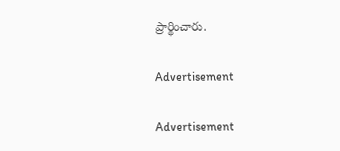ప్రార్థించారు.

Advertisement

Advertisement